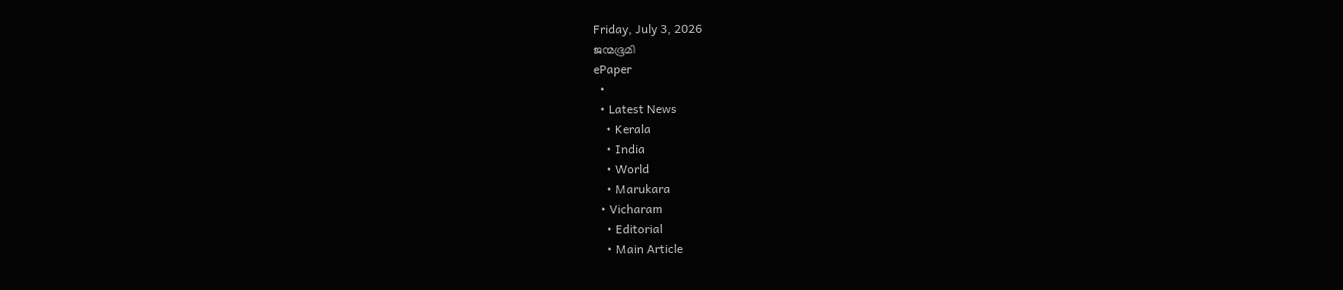Friday, July 3, 2026
ജന്മഭൂമി
ePaper
  •
  • Latest News
    • Kerala
    • India
    • World
    • Marukara
  • Vicharam
    • Editorial
    • Main Article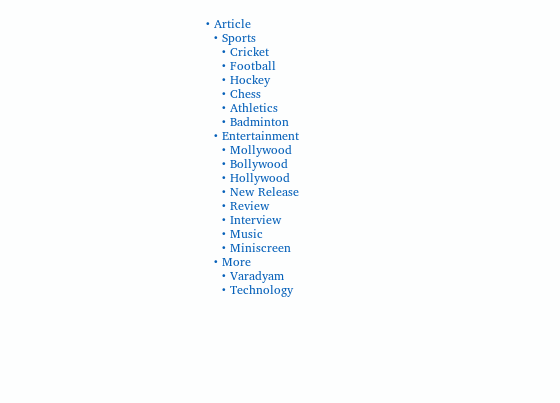• Article
  • Sports
    • Cricket
    • Football
    • Hockey
    • Chess
    • Athletics
    • Badminton
  • Entertainment
    • Mollywood
    • Bollywood
    • Hollywood
    • New Release
    • Review
    • Interview
    • Music
    • Miniscreen
  • More
    • Varadyam
    • Technology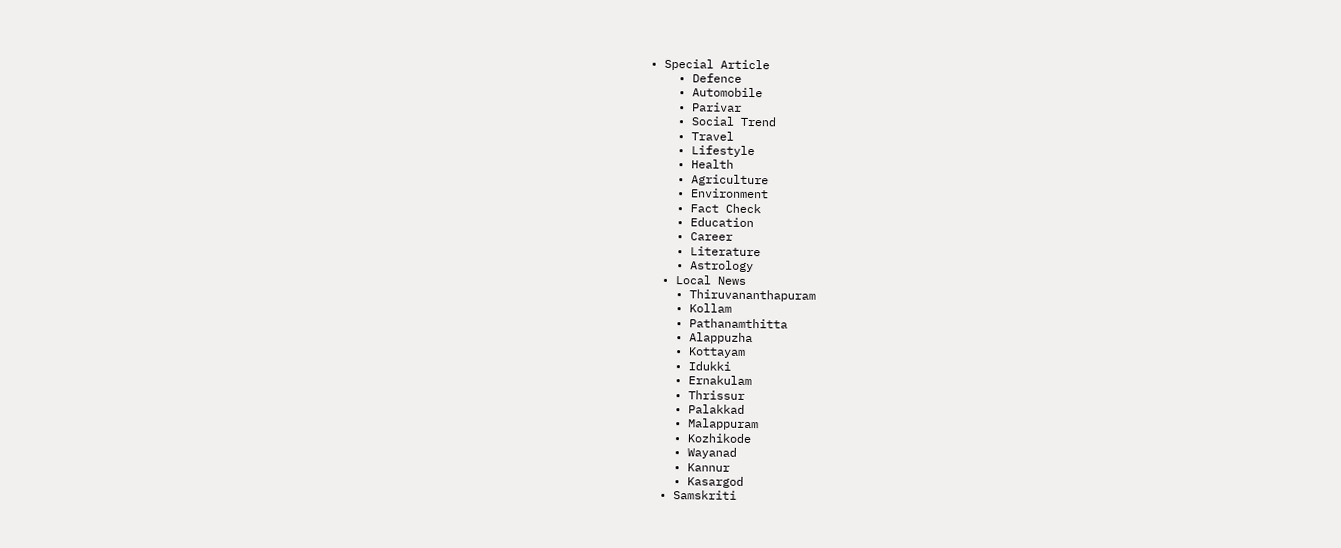• Special Article
    • Defence
    • Automobile
    • Parivar
    • Social Trend
    • Travel
    • Lifestyle
    • Health
    • Agriculture
    • Environment
    • Fact Check
    • Education
    • Career
    • Literature
    • Astrology
  • Local News
    • Thiruvananthapuram
    • Kollam
    • Pathanamthitta
    • Alappuzha
    • Kottayam
    • Idukki
    • Ernakulam
    • Thrissur
    • Palakkad
    • Malappuram
    • Kozhikode
    • Wayanad
    • Kannur
    • Kasargod
  • Samskriti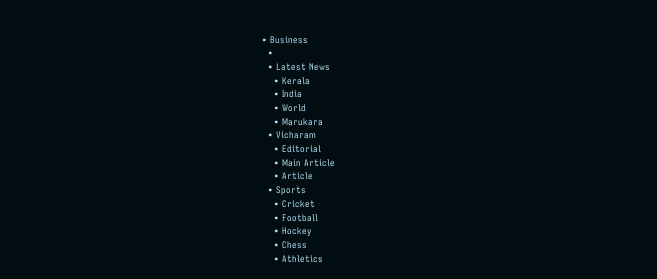• Business
  •
  • Latest News
    • Kerala
    • India
    • World
    • Marukara
  • Vicharam
    • Editorial
    • Main Article
    • Article
  • Sports
    • Cricket
    • Football
    • Hockey
    • Chess
    • Athletics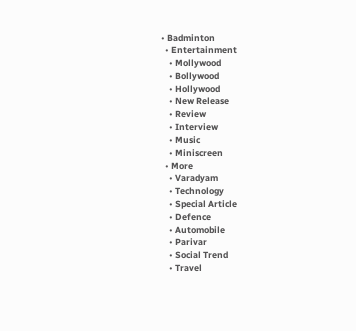• Badminton
  • Entertainment
    • Mollywood
    • Bollywood
    • Hollywood
    • New Release
    • Review
    • Interview
    • Music
    • Miniscreen
  • More
    • Varadyam
    • Technology
    • Special Article
    • Defence
    • Automobile
    • Parivar
    • Social Trend
    • Travel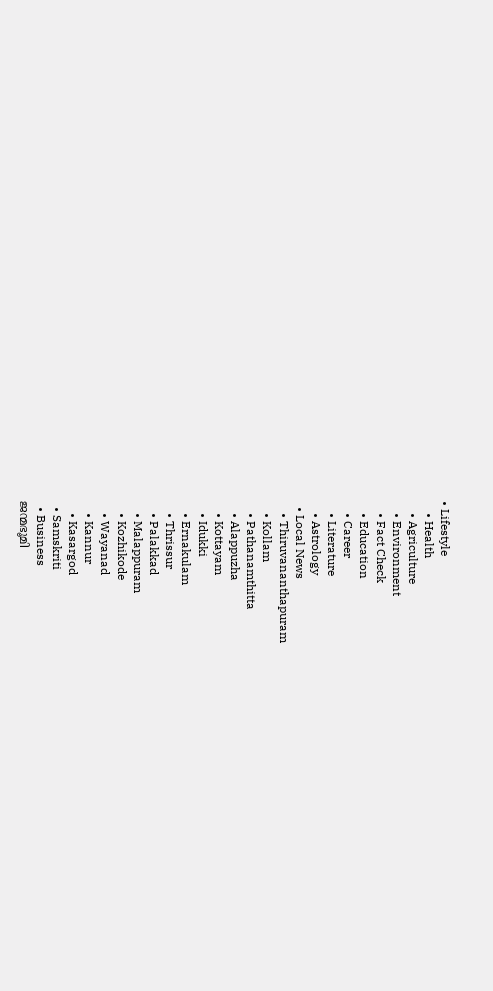• Lifestyle
    • Health
    • Agriculture
    • Environment
    • Fact Check
    • Education
    • Career
    • Literature
    • Astrology
  • Local News
    • Thiruvananthapuram
    • Kollam
    • Pathanamthitta
    • Alappuzha
    • Kottayam
    • Idukki
    • Ernakulam
    • Thrissur
    • Palakkad
    • Malappuram
    • Kozhikode
    • Wayanad
    • Kannur
    • Kasargod
  • Samskriti
  • Business
ജന്മഭൂമി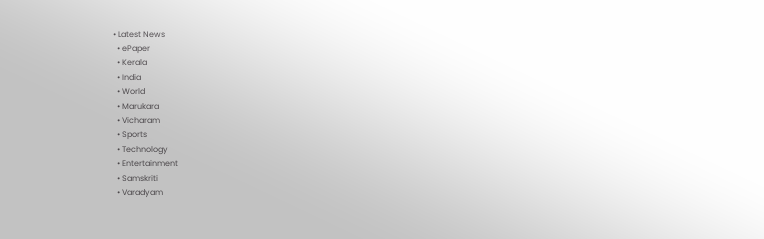• Latest News
  • ePaper
  • Kerala
  • India
  • World
  • Marukara
  • Vicharam
  • Sports
  • Technology
  • Entertainment
  • Samskriti
  • Varadyam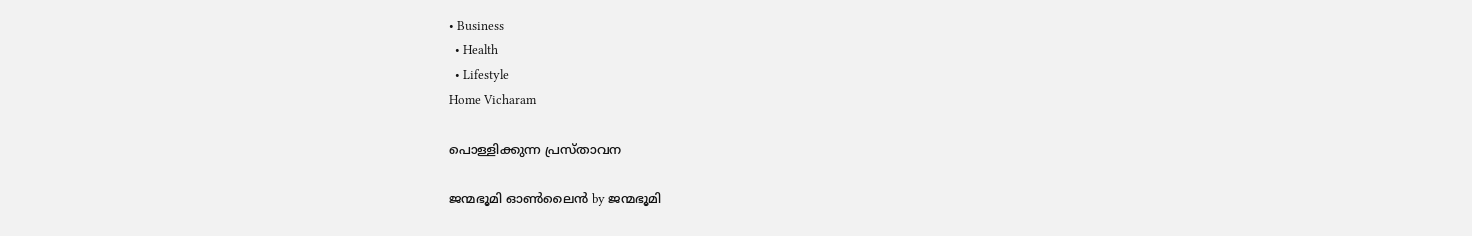• Business
  • Health
  • Lifestyle
Home Vicharam

പൊള്ളിക്കുന്ന പ്രസ്താവന

ജന്മഭൂമി ഓണ്‍ലൈന്‍ by ജന്മഭൂമി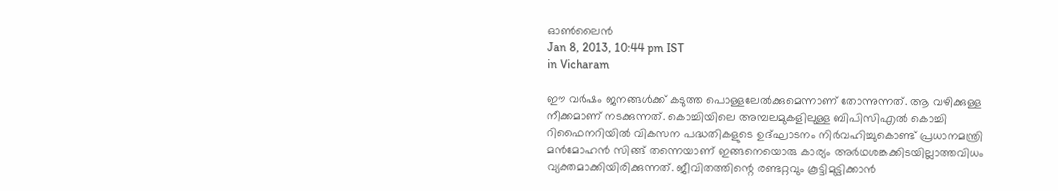ഓണ്‍ലൈന്‍
Jan 8, 2013, 10:44 pm IST
in Vicharam

ഈ വര്‍ഷം ജനങ്ങള്‍ക്ക്‌ കടുത്ത പൊള്ളലേല്‍ക്കുമെന്നാണ്‌ തോന്നുന്നത്‌. ആ വഴിക്കുള്ള നീക്കമാണ്‌ നടക്കുന്നത്‌. കൊച്ചിയിലെ അമ്പലമുകളിലുള്ള ബിപിസിഎല്‍ കൊച്ചി റിഫൈനറിയില്‍ വികസന പദ്ധതികളുടെ ഉദ്ഘാടനം നിര്‍വഹിച്ചുകൊണ്ട്‌ പ്രധാനമന്ത്രി മന്‍മോഹന്‍ സിങ്ങ്‌ തന്നെയാണ്‌ ഇങ്ങനെയൊരു കാര്യം അര്‍ഥശങ്കക്കിടയില്ലാത്തവിധം വ്യക്തമാക്കിയിരിക്കുന്നത്‌. ജീവിതത്തിന്റെ രണ്ടറ്റവും കൂട്ടിമുട്ടിക്കാന്‍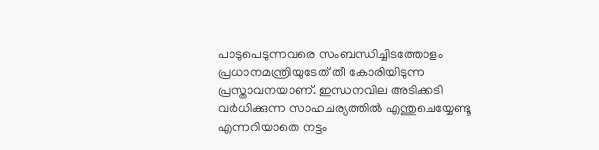പാടുപെടുന്നവരെ സംബന്ധിച്ചിടത്തോളം പ്രധാനമന്ത്രിയുടേത്‌ തീ കോരിയിടുന്ന പ്രസ്താവനയാണ്‌. ഇന്ധനവില അടിക്കടി വര്‍ധിക്കുന്ന സാഹചര്യത്തില്‍ എന്തുചെയ്യേണ്ടൂ എന്നറിയാതെ നട്ടം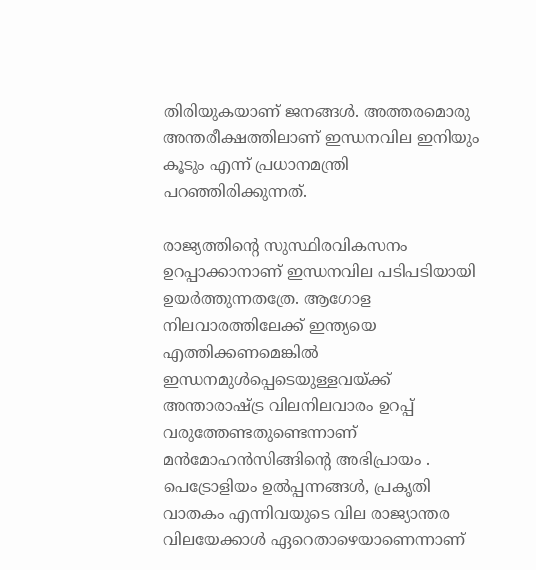തിരിയുകയാണ്‌ ജനങ്ങള്‍. അത്തരമൊരു അന്തരീക്ഷത്തിലാണ്‌ ഇന്ധനവില ഇനിയും കൂടും എന്ന്‌ പ്രധാനമന്ത്രി പറഞ്ഞിരിക്കുന്നത്‌.

രാജ്യത്തിന്റെ സുസ്ഥിരവികസനം ഉറപ്പാക്കാനാണ്‌ ഇന്ധനവില പടിപടിയായി ഉയര്‍ത്തുന്നതത്രേ. ആഗോള നിലവാരത്തിലേക്ക്‌ ഇന്ത്യയെ എത്തിക്കണമെങ്കില്‍ ഇന്ധനമുള്‍പ്പെടെയുള്ളവയ്‌ക്ക്‌ അന്താരാഷ്‌ട്ര വിലനിലവാരം ഉറപ്പ്‌ വരുത്തേണ്ടതുണ്ടെന്നാണ്‌ മന്‍മോഹന്‍സിങ്ങിന്റെ അഭിപ്രായം . പെട്രോളിയം ഉല്‍പ്പന്നങ്ങള്‍, പ്രകൃതി വാതകം എന്നിവയുടെ വില രാജ്യാന്തര വിലയേക്കാള്‍ ഏറെതാഴെയാണെന്നാണ്‌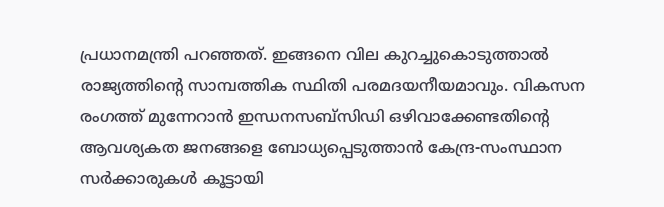പ്രധാനമന്ത്രി പറഞ്ഞത്‌. ഇങ്ങനെ വില കുറച്ചുകൊടുത്താല്‍ രാജ്യത്തിന്റെ സാമ്പത്തിക സ്ഥിതി പരമദയനീയമാവും. വികസന രംഗത്ത്‌ മുന്നേറാന്‍ ഇന്ധനസബ്സിഡി ഒഴിവാക്കേണ്ടതിന്റെ ആവശ്യകത ജനങ്ങളെ ബോധ്യപ്പെടുത്താന്‍ കേന്ദ്ര-സംസ്ഥാന സര്‍ക്കാരുകള്‍ കൂട്ടായി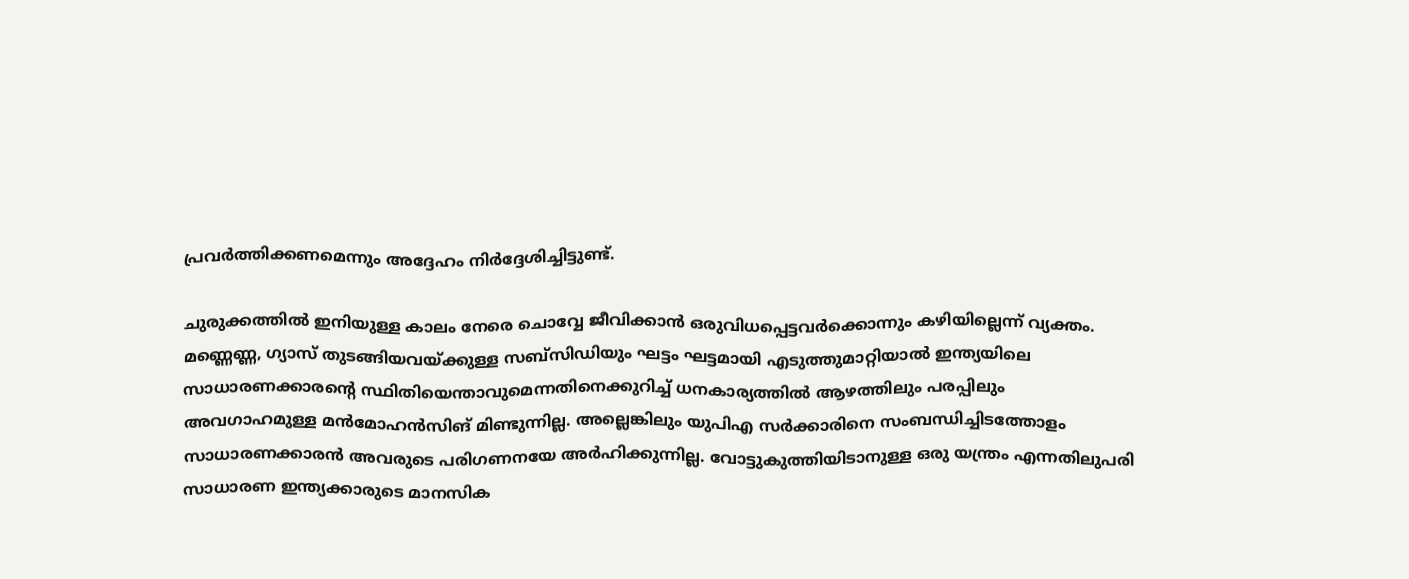പ്രവര്‍ത്തിക്കണമെന്നും അദ്ദേഹം നിര്‍ദ്ദേശിച്ചിട്ടുണ്ട്‌.

ചുരുക്കത്തില്‍ ഇനിയുള്ള കാലം നേരെ ചൊവ്വേ ജീവിക്കാന്‍ ഒരുവിധപ്പെട്ടവര്‍ക്കൊന്നും കഴിയില്ലെന്ന്‌ വ്യക്തം. മണ്ണെണ്ണ, ഗ്യാസ്‌ തുടങ്ങിയവയ്‌ക്കുള്ള സബ്സിഡിയും ഘട്ടം ഘട്ടമായി എടുത്തുമാറ്റിയാല്‍ ഇന്ത്യയിലെ സാധാരണക്കാരന്റെ സ്ഥിതിയെന്താവുമെന്നതിനെക്കുറിച്ച്‌ ധനകാര്യത്തില്‍ ആഴത്തിലും പരപ്പിലും അവഗാഹമുള്ള മന്‍മോഹന്‍സിങ്‌ മിണ്ടുന്നില്ല. അല്ലെങ്കിലും യുപിഎ സര്‍ക്കാരിനെ സംബന്ധിച്ചിടത്തോളം സാധാരണക്കാരന്‍ അവരുടെ പരിഗണനയേ അര്‍ഹിക്കുന്നില്ല. വോട്ടുകുത്തിയിടാനുള്ള ഒരു യന്ത്രം എന്നതിലുപരി സാധാരണ ഇന്ത്യക്കാരുടെ മാനസിക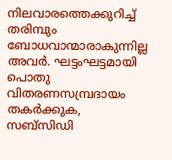നിലവാരത്തെക്കുറിച്ച്‌ തരിമ്പും ബോധവാന്മാരാകുന്നില്ല അവര്‍. ഘട്ടംഘട്ടമായി പൊതു വിതരണസമ്പ്രദായം തകര്‍ക്കുക, സബ്സിഡി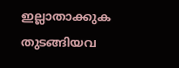ഇല്ലാതാക്കുക തുടങ്ങിയവ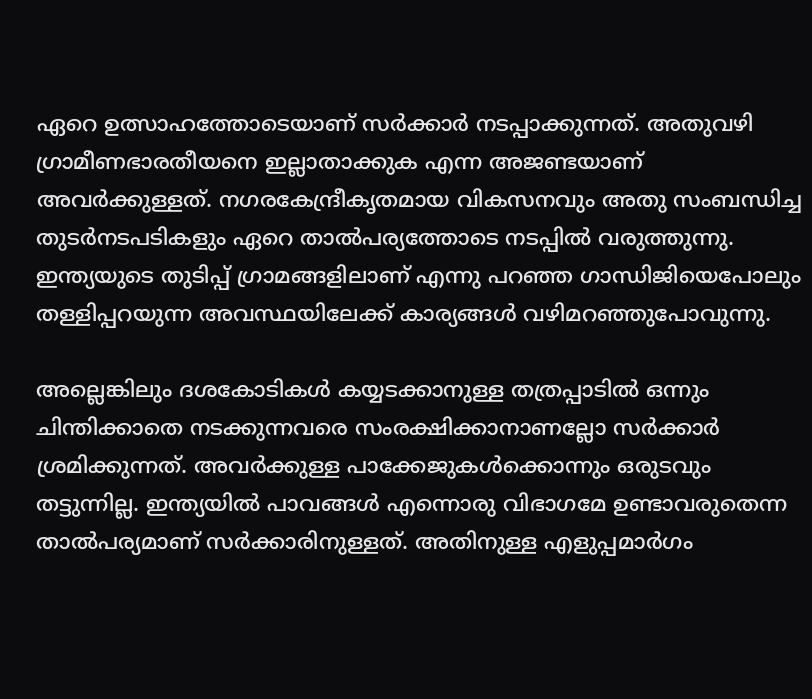ഏറെ ഉത്സാഹത്തോടെയാണ്‌ സര്‍ക്കാര്‍ നടപ്പാക്കുന്നത്‌. അതുവഴി ഗ്രാമീണഭാരതീയനെ ഇല്ലാതാക്കുക എന്ന അജണ്ടയാണ്‌ അവര്‍ക്കുള്ളത്‌. നഗരകേന്ദ്രീകൃതമായ വികസനവും അതു സംബന്ധിച്ച തുടര്‍നടപടികളും ഏറെ താല്‍പര്യത്തോടെ നടപ്പില്‍ വരുത്തുന്നു. ഇന്ത്യയുടെ തുടിപ്പ്‌ ഗ്രാമങ്ങളിലാണ്‌ എന്നു പറഞ്ഞ ഗാന്ധിജിയെപോലും തള്ളിപ്പറയുന്ന അവസ്ഥയിലേക്ക്‌ കാര്യങ്ങള്‍ വഴിമറഞ്ഞുപോവുന്നു.

അല്ലെങ്കിലും ദശകോടികള്‍ കയ്യടക്കാനുള്ള തത്രപ്പാടില്‍ ഒന്നും ചിന്തിക്കാതെ നടക്കുന്നവരെ സംരക്ഷിക്കാനാണല്ലോ സര്‍ക്കാര്‍ ശ്രമിക്കുന്നത്‌. അവര്‍ക്കുള്ള പാക്കേജുകള്‍ക്കൊന്നും ഒരുടവും തട്ടുന്നില്ല. ഇന്ത്യയില്‍ പാവങ്ങള്‍ എന്നൊരു വിഭാഗമേ ഉണ്ടാവരുതെന്ന താല്‍പര്യമാണ്‌ സര്‍ക്കാരിനുള്ളത്‌. അതിനുള്ള എളുപ്പമാര്‍ഗം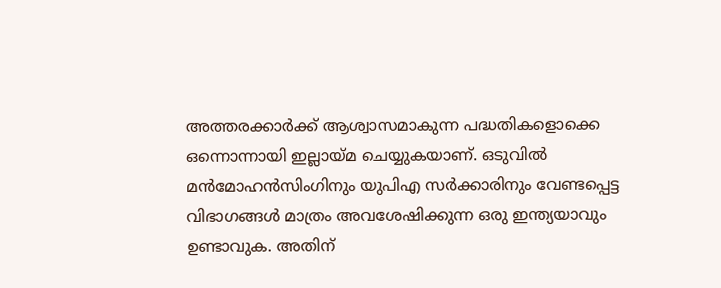അത്തരക്കാര്‍ക്ക്‌ ആശ്വാസമാകുന്ന പദ്ധതികളൊക്കെ ഒന്നൊന്നായി ഇല്ലായ്‌മ ചെയ്യുകയാണ്‌. ഒടുവില്‍ മന്‍മോഹന്‍സിംഗിനും യുപിഎ സര്‍ക്കാരിനും വേണ്ടപ്പെട്ട വിഭാഗങ്ങള്‍ മാത്രം അവശേഷിക്കുന്ന ഒരു ഇന്ത്യയാവും ഉണ്ടാവുക. അതിന്‌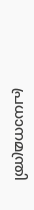പ്രധാനമന്ത്രി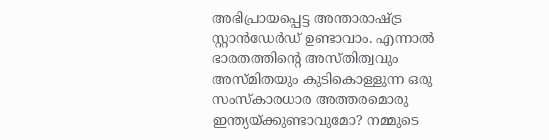അഭിപ്രായപ്പെട്ട അന്താരാഷ്‌ട്ര സ്റ്റാന്‍ഡേര്‍ഡ്‌ ഉണ്ടാവാം. എന്നാല്‍ ഭാരതത്തിന്റെ അസ്തിത്വവും അസ്മിതയും കുടികൊള്ളുന്ന ഒരു സംസ്കാരധാര അത്തരമൊരു ഇന്ത്യയ്‌ക്കുണ്ടാവുമോ? നമ്മുടെ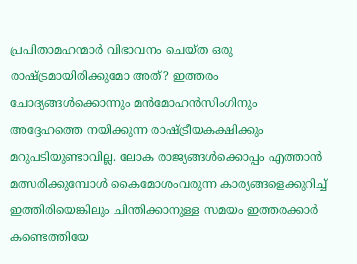പ്രപിതാമഹന്മാര്‍ വിഭാവനം ചെയ്ത ഒരു രാഷ്‌ട്രമായിരിക്കുമോ അത്‌? ഇത്തരം ചോദ്യങ്ങള്‍ക്കൊന്നും മന്‍മോഹന്‍സിംഗിനും അദ്ദേഹത്തെ നയിക്കുന്ന രാഷ്‌ട്രീയകക്ഷിക്കും മറുപടിയുണ്ടാവില്ല. ലോക രാജ്യങ്ങള്‍ക്കൊപ്പം എത്താന്‍ മത്സരിക്കുമ്പോള്‍ കൈമോശംവരുന്ന കാര്യങ്ങളെക്കുറിച്ച്‌ ഇത്തിരിയെങ്കിലും ചിന്തിക്കാനുള്ള സമയം ഇത്തരക്കാര്‍ കണ്ടെത്തിയേ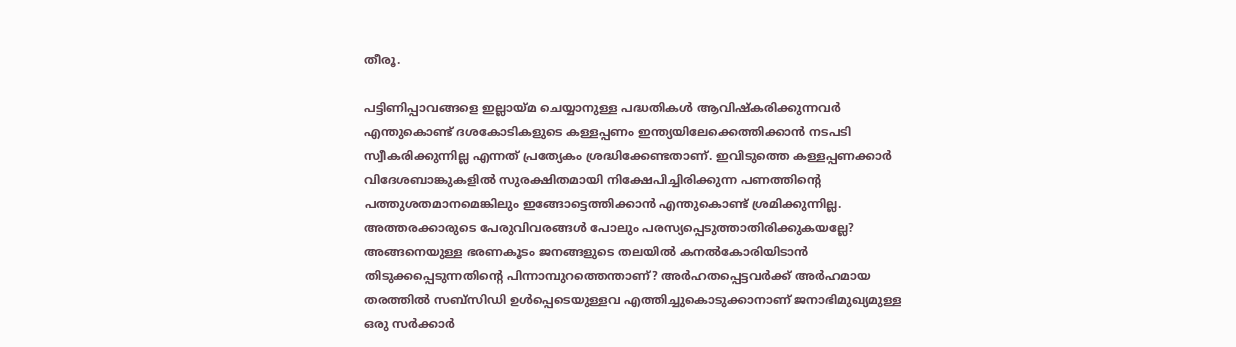തീരൂ.

പട്ടിണിപ്പാവങ്ങളെ ഇല്ലായ്‌മ ചെയ്യാനുള്ള പദ്ധതികള്‍ ആവിഷ്കരിക്കുന്നവര്‍ എന്തുകൊണ്ട്‌ ദശകോടികളുടെ കള്ളപ്പണം ഇന്ത്യയിലേക്കെത്തിക്കാന്‍ നടപടി സ്വീകരിക്കുന്നില്ല എന്നത്‌ പ്രത്യേകം ശ്രദ്ധിക്കേണ്ടതാണ്‌. ഇവിടുത്തെ കള്ളപ്പണക്കാര്‍ വിദേശബാങ്കുകളില്‍ സുരക്ഷിതമായി നിക്ഷേപിച്ചിരിക്കുന്ന പണത്തിന്റെ പത്തുശതമാനമെങ്കിലും ഇങ്ങോട്ടെത്തിക്കാന്‍ എന്തുകൊണ്ട്‌ ശ്രമിക്കുന്നില്ല. അത്തരക്കാരുടെ പേരുവിവരങ്ങള്‍ പോലും പരസ്യപ്പെടുത്താതിരിക്കുകയല്ലേ? അങ്ങനെയുള്ള ഭരണകൂടം ജനങ്ങളുടെ തലയില്‍ കനല്‍കോരിയിടാന്‍ തിടുക്കപ്പെടുന്നതിന്റെ പിന്നാമ്പുറത്തെന്താണ്‌? അര്‍ഹതപ്പെട്ടവര്‍ക്ക്‌ അര്‍ഹമായ തരത്തില്‍ സബ്സിഡി ഉള്‍പ്പെടെയുള്ളവ എത്തിച്ചുകൊടുക്കാനാണ്‌ ജനാഭിമുഖ്യമുള്ള ഒരു സര്‍ക്കാര്‍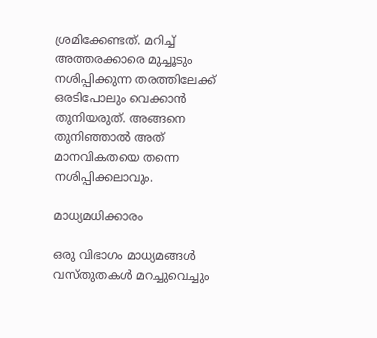ശ്രമിക്കേണ്ടത്‌. മറിച്ച്‌ അത്തരക്കാരെ മുച്ചൂടും നശിപ്പിക്കുന്ന തരത്തിലേക്ക്‌ ഒരടിപോലും വെക്കാന്‍ തുനിയരുത്‌. അങ്ങനെ തുനിഞ്ഞാല്‍ അത്‌ മാനവികതയെ തന്നെ നശിപ്പിക്കലാവും.

മാധ്യമധിക്കാരം

ഒരു വിഭാഗം മാധ്യമങ്ങള്‍ വസ്തുതകള്‍ മറച്ചുവെച്ചും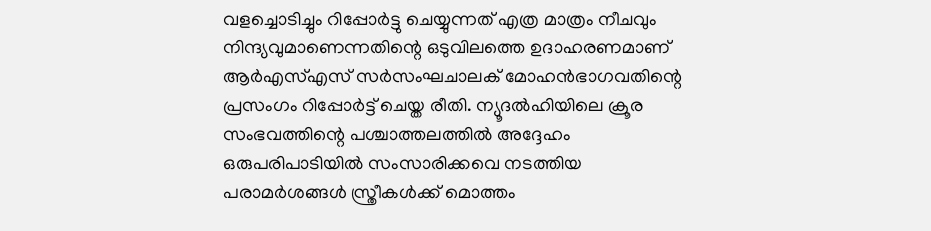വളച്ചൊടിച്ചും റിപ്പോര്‍ട്ടു ചെയ്യുന്നത്‌ എത്ര മാത്രം നീചവും നിന്ദ്യവുമാണെന്നതിന്റെ ഒടുവിലത്തെ ഉദാഹരണമാണ്‌ ആര്‍എസ്‌എസ്‌ സര്‍സംഘചാലക്‌ മോഹന്‍ഭാഗവതിന്റെ പ്രസംഗം റിപ്പോര്‍ട്ട്‌ ചെയ്ത രീതി. ന്യൂദല്‍ഹിയിലെ ക്രൂര സംഭവത്തിന്റെ പശ്ചാത്തലത്തില്‍ അദ്ദേഹം ഒരുപരിപാടിയില്‍ സംസാരിക്കവെ നടത്തിയ പരാമര്‍ശങ്ങള്‍ സ്ത്രീകള്‍ക്ക്‌ മൊത്തം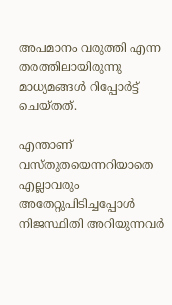അപമാനം വരുത്തി എന്ന തരത്തിലായിരുന്നു മാധ്യമങ്ങള്‍ റിപ്പോര്‍ട്ട്‌ ചെയ്തത്‌.

എന്താണ്‌ വസ്തുതയെന്നറിയാതെ എല്ലാവരും അതേറ്റുപിടിച്ചപ്പോള്‍ നിജസ്ഥിതി അറിയുന്നവര്‍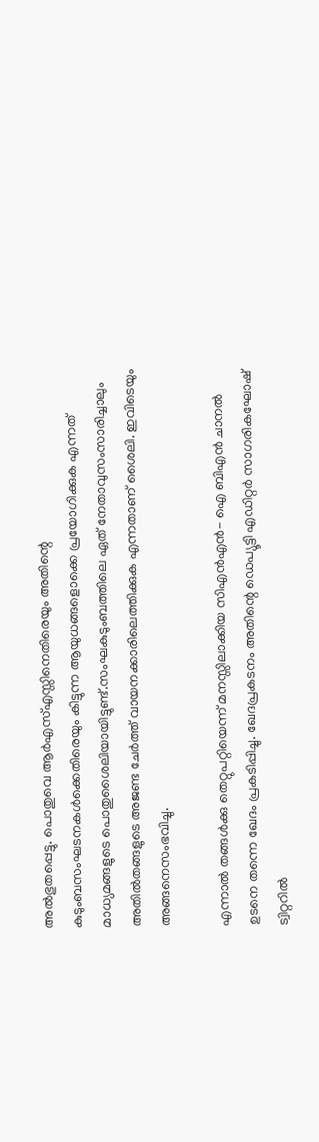അല്‍ഭുതപ്പെട്ടു. പൊതുവെ ആര്‍എസ്‌എസ്സിനെതിരെയും അതിന്റെ കുടുംബസംഘടനകള്‍ക്കെതിരെയും കിട്ടുന്ന ആയുധങ്ങളൊക്കെ പ്രയോഗിക്കുക എന്നത്‌ മാധ്യമങ്ങളുടെ പൊതുശൈലിയായിട്ടുണ്ട്‌.സംഘകുടുംബത്തിലെ ഏത്‌ നേതാവുസംസാരിച്ചാലും അതില്‍തങ്ങളുടെ അജണ്ട ചേര്‍ത്ത്‌ വായനക്കാരിലെത്തിക്കുക എന്നതാണ്‌ ശൈലി. ഇവിടെയും അങ്ങനെസംഭവിച്ചു.

എന്നാല്‍ തങ്ങള്‍ക്കു തെറ്റുപറ്റിയെന്ന്‌ മനസ്സിലാക്കിയ സിഎന്‍എന്‍- ഐ ബിഎന്‍ ചാനല്‍ ഉടനെ തന്നെ ഖേദം പ്രകടിപ്പിച്ചു. ഖേദപ്രകടനം അതിന്റെ ഡെപ്യൂട്ടി എഡിറ്റര്‍ സാഗരികഘോഷ്‌ ട്വിറ്ററില്‍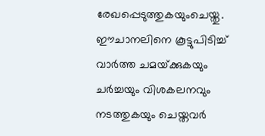രേഖപ്പെടുത്തുകയുംചെയ്തു. ഈചാനലിനെ കൂട്ടുപിടിച്ച്‌ വാര്‍ത്ത ചമയ്‌ക്കുകയും ചര്‍ച്ചയും വിശകലനവും നടത്തുകയും ചെയ്തവര്‍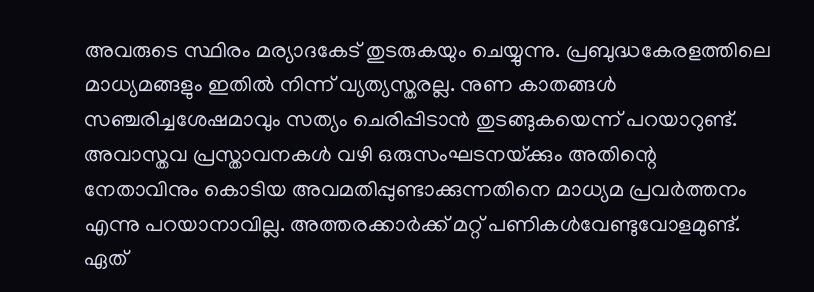അവരുടെ സ്ഥിരം മര്യാദകേട്‌ തുടരുകയും ചെയ്യുന്നു. പ്രബുദ്ധകേരളത്തിലെ മാധ്യമങ്ങളും ഇതില്‍ നിന്ന്‌ വ്യത്യസ്തരല്ല. നുണ കാതങ്ങള്‍ സഞ്ചരിച്ചശേഷമാവും സത്യം ചെരിപ്പിടാന്‍ തുടങ്ങുകയെന്ന്‌ പറയാറുണ്ട്‌. അവാസ്തവ പ്രസ്താവനകള്‍ വഴി ഒരുസംഘടനയ്‌ക്കും അതിന്റെ നേതാവിനും കൊടിയ അവമതിപ്പുണ്ടാക്കുന്നതിനെ മാധ്യമ പ്രവര്‍ത്തനം എന്നു പറയാനാവില്ല. അത്തരക്കാര്‍ക്ക്‌ മറ്റ്‌ പണികള്‍വേണ്ടുവോളമുണ്ട്‌. ഏത്‌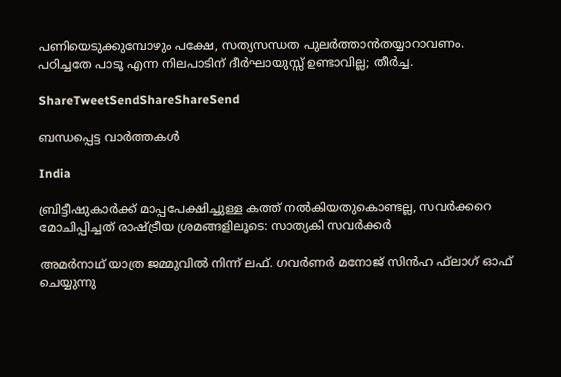പണിയെടുക്കുമ്പോഴും പക്ഷേ, സത്യസന്ധത പുലര്‍ത്താന്‍തയ്യാറാവണം. പഠിച്ചതേ പാടൂ എന്ന നിലപാടിന്‌ ദീര്‍ഘായുസ്സ്‌ ഉണ്ടാവില്ല; തീര്‍ച്ച.

ShareTweetSendShareShareSend

ബന്ധപ്പെട്ട വാര്‍ത്തകള്‍

India

ബ്രിട്ടീഷുകാര്‍ക്ക് മാപ്പപേക്ഷിച്ചുള്ള കത്ത് നല്‍കിയതുകൊണ്ടല്ല, സവര്‍ക്കറെ മോചിപ്പിച്ചത് രാഷ്‌ട്രീയ ശ്രമങ്ങളിലൂടെ: സാത്യകി സവര്‍ക്കര്‍

അമര്‍നാഥ് യാത്ര ജമ്മുവില്‍ നിന്ന് ലഫ്. ഗവര്‍ണര്‍ മനോജ് സിന്‍ഹ ഫ്‌ലാഗ് ഓഫ് ചെയ്യുന്നു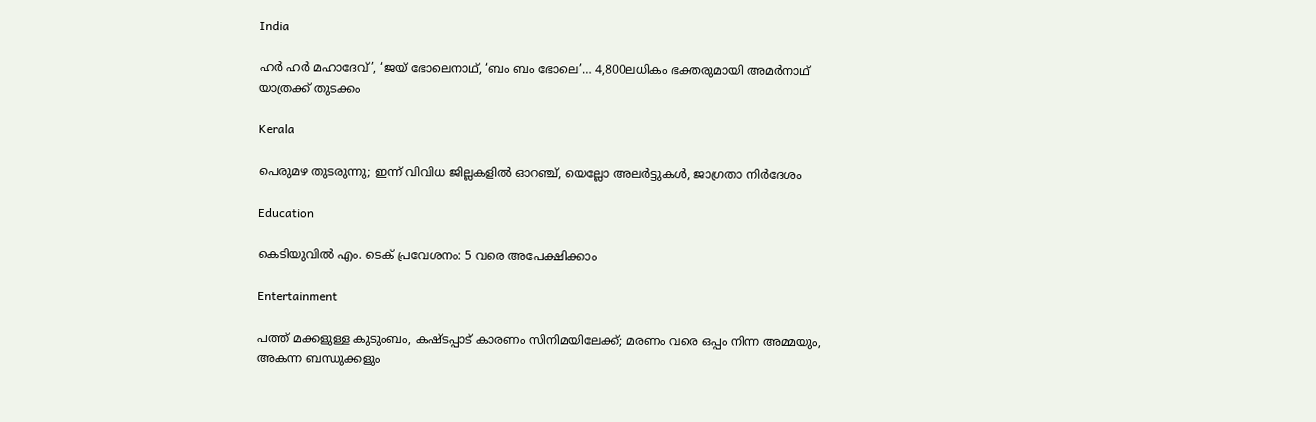India

ഹര്‍ ഹര്‍ മഹാദേവ്’, ‘ജയ് ഭോലെനാഥ്, ‘ബം ബം ഭോലെ’… 4,800ലധികം ഭക്തരുമായി അമര്‍നാഥ് യാത്രക്ക് തുടക്കം

Kerala

പെരുമഴ തുടരുന്നു; ഇന്ന് വിവിധ ജില്ലകളിൽ ഓറഞ്ച്, യെല്ലോ അലർട്ടുകൾ, ജാഗ്രതാ നിർദേശം

Education

കെടിയുവില്‍ എം. ടെക് പ്രവേശനം: 5 വരെ അപേക്ഷിക്കാം

Entertainment

പത്ത് മക്കളുള്ള കുടുംബം, കഷ്ടപ്പാട് കാരണം സിനിമയിലേക്ക്; മരണം വരെ ഒപ്പം നിന്ന അമ്മയും, അകന്ന ബന്ധുക്കളും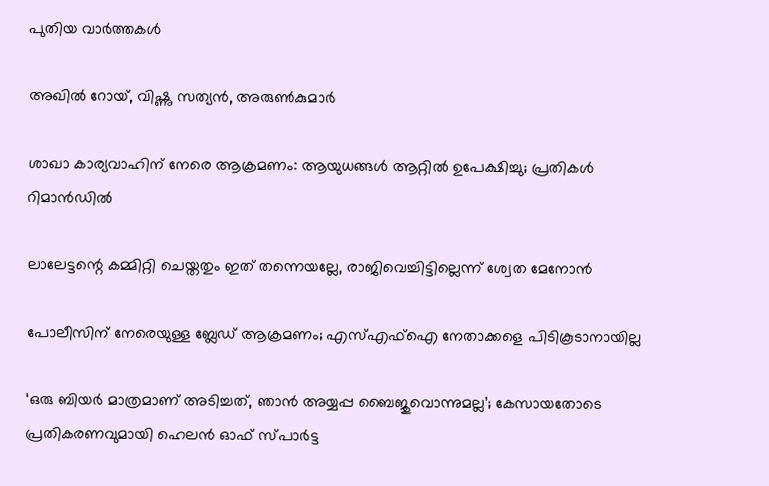പുതിയ വാര്‍ത്തകള്‍

അഖില്‍ റോയ്, വിഷ്ണു സത്യന്‍, അരുണ്‍കുമാര്‍

ശാഖാ കാര്യവാഹിന് നേരെ ആക്രമണം: ആയുധങ്ങള്‍ ആറ്റില്‍ ഉപേക്ഷിച്ചു; പ്രതികള്‍ റിമാന്‍ഡില്‍

ലാലേട്ടന്റെ കമ്മിറ്റി ചെയ്തതും ഇത് തന്നെയല്ലേ, രാജിവെച്ചിട്ടില്ലെന്ന് ശ്വേത മേനോന്‍

പോലീസിന് നേരെയുള്ള ബ്ലേഡ് ആക്രമണം; എസ്എഫ്‌ഐ നേതാക്കളെ പിടികൂടാനായില്ല

‘ഒരു ബിയർ മാത്രമാണ് അടിച്ചത്, ഞാൻ അയ്യപ്പ ബൈജുവൊന്നുമല്ല’; കേസായതോടെ പ്രതികരണവുമായി ഹെലന്‍ ഓഫ് സ്പാർട്ട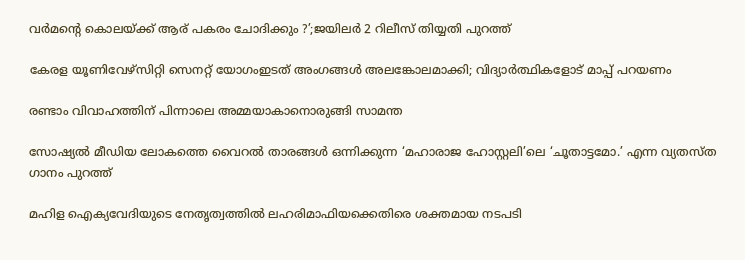വര്‍മന്റെ കൊലയ്‌ക്ക് ആര് പകരം ചോദിക്കും ?’;ജയിലര്‍ 2 റിലീസ് തിയ്യതി പുറത്ത്

കേരള യൂണിവേഴ്‌സിറ്റി സെനറ്റ് യോഗംഇടത് അംഗങ്ങള്‍ അലങ്കോലമാക്കി; വിദ്യാര്‍ത്ഥികളോട് മാപ്പ് പറയണം

രണ്ടാം വിവാഹത്തിന് പിന്നാലെ അമ്മയാകാനൊരുങ്ങി സാമന്ത

സോഷ്യൽ മീഡിയ ലോകത്തെ വൈറൽ താരങ്ങള്‍ ഒന്നിക്കുന്ന ‘മഹാരാജ ഹോസ്റ്റലി’ലെ ‘ചൂതാട്ടമോ.’ എന്ന വ്യതസ്ത ഗാനം പുറത്ത്

മഹിള ഐക്യവേദിയുടെ നേതൃത്വത്തില്‍ ലഹരിമാഫിയക്കെതിരെ ശക്തമായ നടപടി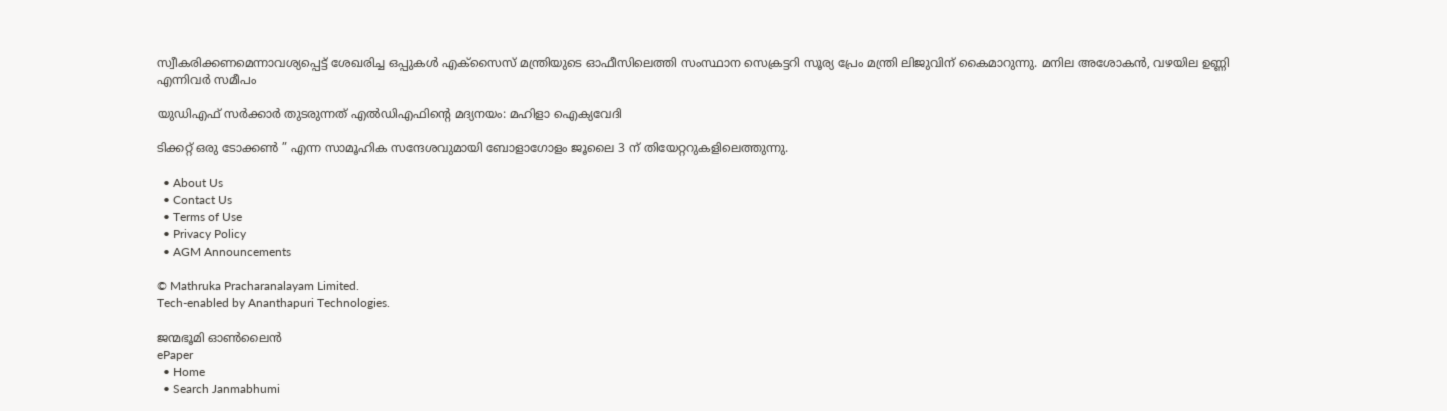സ്വീകരിക്കണമെന്നാവശ്യപ്പെട്ട് ശേഖരിച്ച ഒപ്പുകള്‍ എക്‌സൈസ് മന്ത്രിയുടെ ഓഫീസിലെത്തി സംസ്ഥാന സെക്രട്ടറി സൂര്യ പ്രേം മന്ത്രി ലിജുവിന് കൈമാറുന്നു. മനില അശോകന്‍, വഴയില ഉണ്ണി എന്നിവര്‍ സമീപം

യുഡിഎഫ് സര്‍ക്കാര്‍ തുടരുന്നത് എല്‍ഡിഎഫിന്റെ മദ്യനയം: മഹിളാ ഐക്യവേദി

ടിക്കറ്റ് ഒരു ടോക്കൺ ” എന്ന സാമൂഹിക സന്ദേശവുമായി ബോളാഗോളം ജൂലൈ 3 ന് തിയേറ്ററുകളിലെത്തുന്നു.

  • About Us
  • Contact Us
  • Terms of Use
  • Privacy Policy
  • AGM Announcements

© Mathruka Pracharanalayam Limited.
Tech-enabled by Ananthapuri Technologies.

ജന്മഭൂമി ഓണ്‍ലൈന്‍
ePaper
  • Home
  • Search Janmabhumi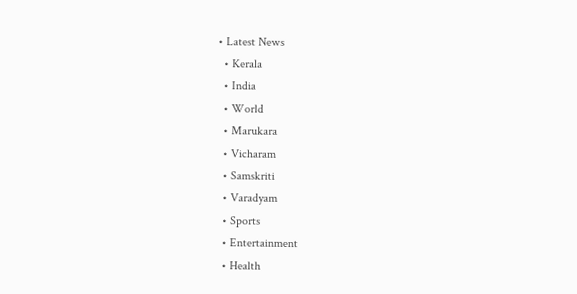• Latest News
  • Kerala
  • India
  • World
  • Marukara
  • Vicharam
  • Samskriti
  • Varadyam
  • Sports
  • Entertainment
  • Health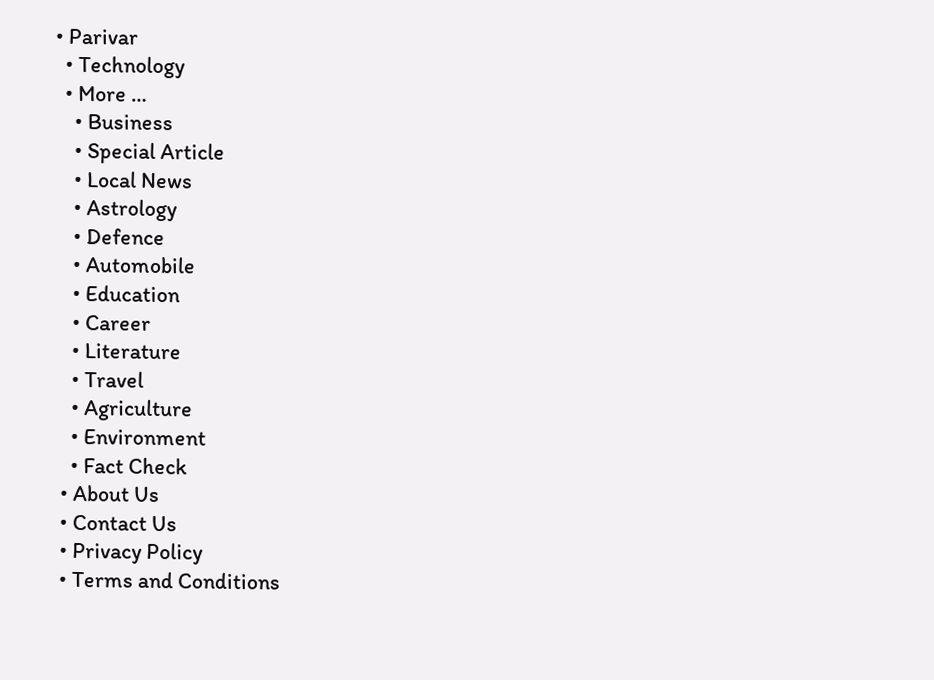• Parivar
  • Technology
  • More …
    • Business
    • Special Article
    • Local News
    • Astrology
    • Defence
    • Automobile
    • Education
    • Career
    • Literature
    • Travel
    • Agriculture
    • Environment
    • Fact Check
  • About Us
  • Contact Us
  • Privacy Policy
  • Terms and Conditions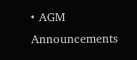• AGM Announcements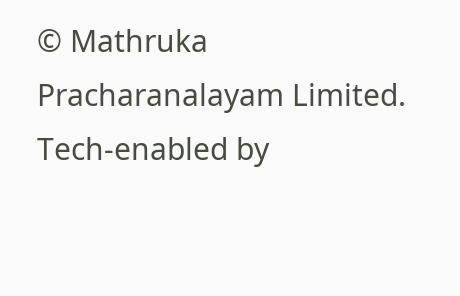© Mathruka Pracharanalayam Limited.
Tech-enabled by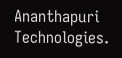Ananthapuri Technologies.